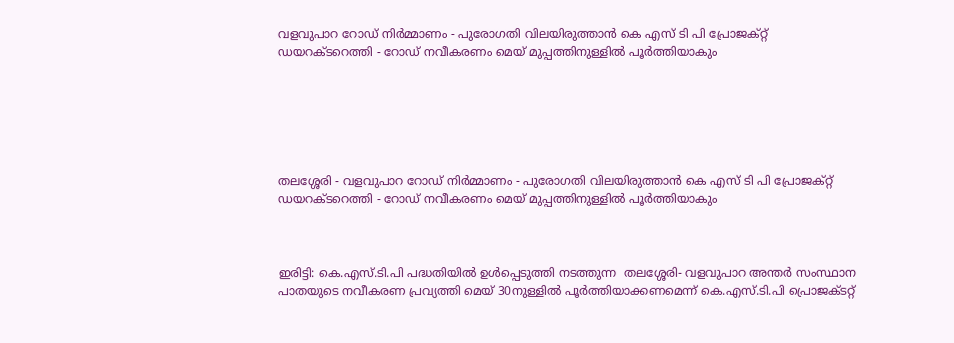വളവുപാറ റോഡ് നിർമ്മാണം - പുരോഗതി വിലയിരുത്താൻ കെ എസ് ടി പി പ്രോജക്റ്റ് ഡയറക്ടറെത്തി - റോഡ് നവീകരണം മെയ് മുപ്പത്തിനുള്ളിൽ പൂർത്തിയാകും






തലശ്ശേരി - വളവുപാറ റോഡ് നിർമ്മാണം - പുരോഗതി വിലയിരുത്താൻ കെ എസ് ടി പി പ്രോജക്റ്റ് ഡയറക്ടറെത്തി - റോഡ് നവീകരണം മെയ് മുപ്പത്തിനുള്ളിൽ പൂർത്തിയാകും



ഇരിട്ടി: കെ.എസ്.ടി.പി പദ്ധതിയില്‍ ഉള്‍പ്പെടുത്തി നടത്തുന്ന  തലശ്ശേരി- വളവുപാറ അന്തര്‍ സംസ്ഥാന പാതയുടെ നവീകരണ പ്രവ്യത്തി മെയ് 30നുള്ളില്‍ പൂര്‍ത്തിയാക്കണമെന്ന് കെ.എസ്.ടി.പി പ്രൊജക്ടറ്റ്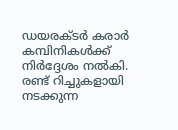ഡയരക്ടര്‍ കരാര്‍  കമ്പിനികള്‍ക്ക് നിര്‍ദ്ദേശം നല്‍കി. രണ്ട് റിച്ചുകളായി നടക്കുന്ന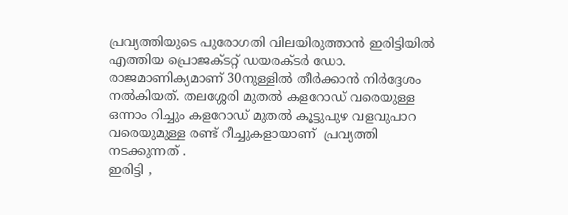പ്രവ്യത്തിയുടെ പുരോഗതി വിലയിരുത്താന്‍ ഇരിട്ടിയിൽ എത്തിയ പ്രൊജക്ടറ്റ് ഡയരക്ടര്‍ ഡോ. രാജമാണിക്യമാണ് 30നുള്ളില്‍ തീര്‍ക്കാന്‍ നിര്‍ദ്ദേശം നല്‍കിയത്. തലശ്ശേരി മുതല്‍ കളറോഡ് വരെയുള്ള ഒന്നാം റിച്ചും കളറോഡ് മുതല്‍ കൂട്ടുപുഴ വളവുപാറ വരെയുമുള്ള രണ്ട് റീച്ചുകളായാണ്  പ്രവ്യത്തി നടക്കുന്നത് .
ഇരിട്ടി ,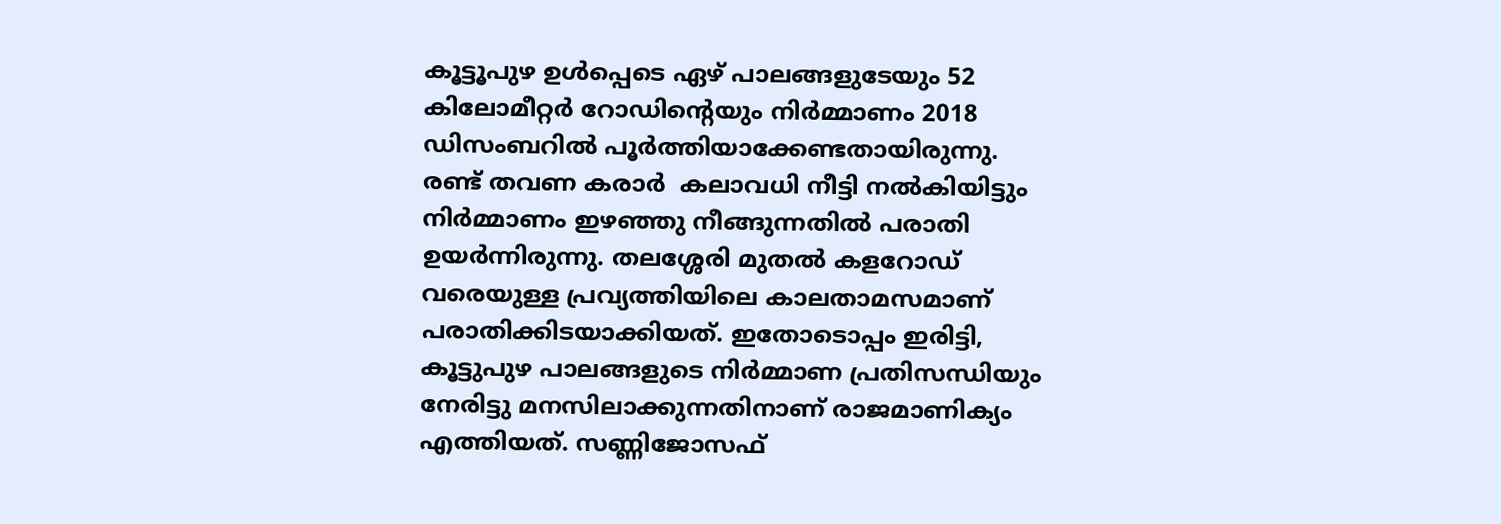കൂട്ടൂപുഴ ഉള്‍പ്പെടെ ഏഴ് പാലങ്ങളുടേയും 52 കിലോമീറ്റര്‍ റോഡിന്റെയും നിര്‍മ്മാണം 2018 ഡിസംബറില്‍ പൂര്‍ത്തിയാക്കേണ്ടതായിരുന്നു. രണ്ട് തവണ കരാര്‍  കലാവധി നീട്ടി നല്‍കിയിട്ടും നിര്‍മ്മാണം ഇഴഞ്ഞു നീങ്ങുന്നതില്‍ പരാതി ഉയര്‍ന്നിരുന്നു. തലശ്ശേരി മുതല്‍ കളറോഡ് വരെയുള്ള പ്രവ്യത്തിയിലെ കാലതാമസമാണ് പരാതിക്കിടയാക്കിയത്. ഇതോടൊപ്പം ഇരിട്ടി, കൂട്ടുപുഴ പാലങ്ങളുടെ നിര്‍മ്മാണ പ്രതിസന്ധിയും നേരിട്ടു മനസിലാക്കുന്നതിനാണ് രാജമാണിക്യം എത്തിയത്. സണ്ണിജോസഫ്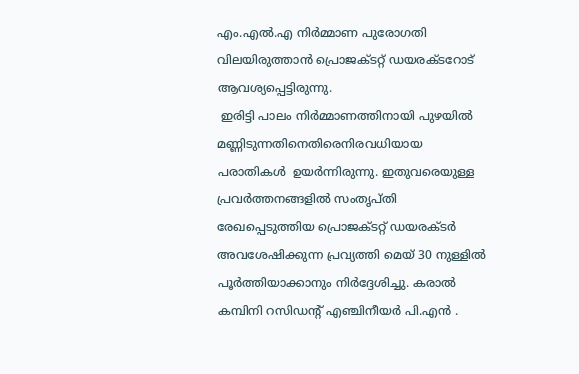എം.എല്‍.എ നിര്‍മ്മാണ പുരോഗതി വിലയിരുത്താന്‍ പ്രൊജക്ടറ്റ് ഡയരക്ടറോട് ആവശ്യപ്പെട്ടിരുന്നു.
 ഇരിട്ടി പാലം നിര്‍മ്മാണത്തിനായി പുഴയില്‍ മണ്ണിടുന്നതിനെതിരെനിരവധിയായ  പരാതികൾ  ഉയര്‍ന്നിരുന്നു. ഇതുവരെയുള്ള പ്രവര്‍ത്തനങ്ങളില്‍ സംതൃപ്തി രേഖപ്പെടുത്തിയ പ്രൊജക്ടറ്റ് ഡയരക്ടര്‍ അവശേഷിക്കുന്ന പ്രവ്യത്തി മെയ് 30 നുള്ളില്‍ പൂര്‍ത്തിയാക്കാനും നിര്‍ദ്ദേശിച്ചു. കരാല്‍ കമ്പിനി റസിഡന്റ് എഞ്ചിനീയര്‍ പി.എന്‍ .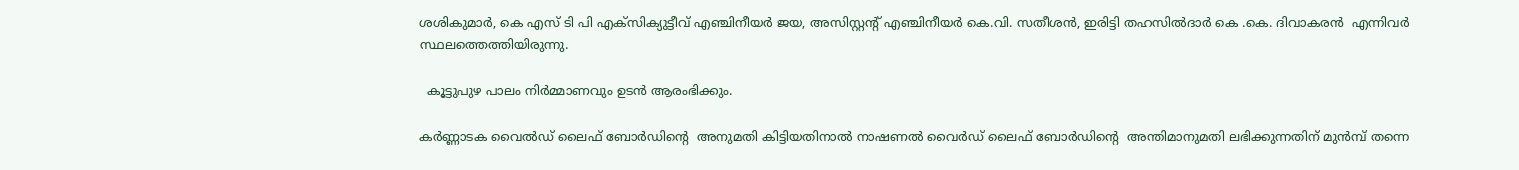ശശികുമാര്‍, കെ എസ് ടി പി എക്‌സിക്യുട്ടീവ് എഞ്ചിനീയര്‍ ജയ, അസിസ്റ്റന്റ് എഞ്ചിനീയര്‍ കെ.വി. സതീശന്‍, ഇരിട്ടി തഹസില്‍ദാര്‍ കെ .കെ. ദിവാകരന്‍  എന്നിവർ സ്ഥലത്തെത്തിയിരുന്നു.

  കൂട്ടുപുഴ പാലം നിര്‍മ്മാണവും ഉടന്‍ ആരംഭിക്കും.

കര്‍ണ്ണാടക വൈല്‍ഡ് ലൈഫ് ബോര്‍ഡിന്റെ  അനുമതി കിട്ടിയതിനാല്‍ നാഷണല്‍ വൈര്‍ഡ് ലൈഫ് ബോര്‍ഡിന്റെ  അന്തിമാനുമതി ലഭിക്കുന്നതിന് മുന്‍മ്പ് തന്നെ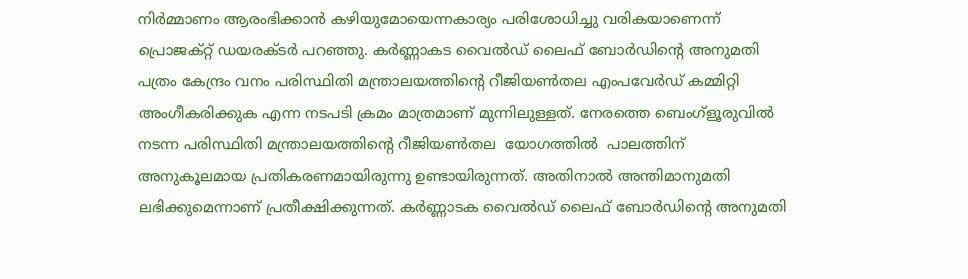നിര്‍മ്മാണം ആരംഭിക്കാന്‍ കഴിയുമോയെന്നകാര്യം പരിശോധിച്ചു വരികയാണെന്ന് പ്രൊജക്റ്റ് ഡയരക്ടര്‍ പറഞ്ഞു. കര്‍ണ്ണാകട വൈല്‍ഡ് ലൈഫ് ബോര്‍ഡിന്റെ അനുമതി പത്രം കേന്ദ്രം വനം പരിസ്ഥിതി മന്ത്രാലയത്തിന്റെ റീജിയണ്‍തല എംപവേര്‍ഡ് കമ്മിറ്റി അംഗീകരിക്കുക എന്ന നടപടി ക്രമം മാത്രമാണ് മുന്നിലുള്ളത്. നേരത്തെ ബെംഗ്‌ളൂരുവില്‍ നടന്ന പരിസ്ഥിതി മന്ത്രാലയത്തിന്റെ റീജിയണ്‍തല  യോഗത്തില്‍  പാലത്തിന് അനുകൂലമായ പ്രതികരണമായിരുന്നു ഉണ്ടായിരുന്നത്. അതിനാല്‍ അന്തിമാനുമതി ലഭിക്കുമെന്നാണ് പ്രതീക്ഷിക്കുന്നത്. കര്‍ണ്ണാടക വൈല്‍ഡ് ലൈഫ് ബോര്‍ഡിന്റെ അനുമതി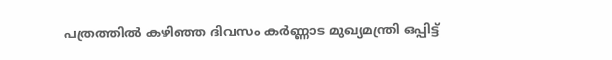പത്രത്തില്‍ കഴിഞ്ഞ ദിവസം കര്‍ണ്ണാട മുഖ്യമന്ത്രി ഒപ്പിട്ട്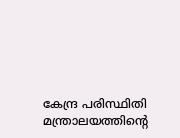കേന്ദ്ര പരിസ്ഥിതി മന്ത്രാലയത്തിന്റെ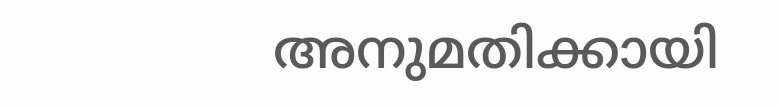അനുമതിക്കായി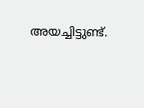അയച്ചിട്ടുണ്ട്.